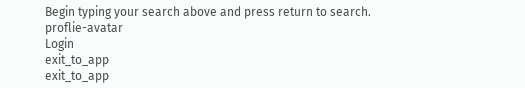Begin typing your search above and press return to search.
proflie-avatar
Login
exit_to_app
exit_to_app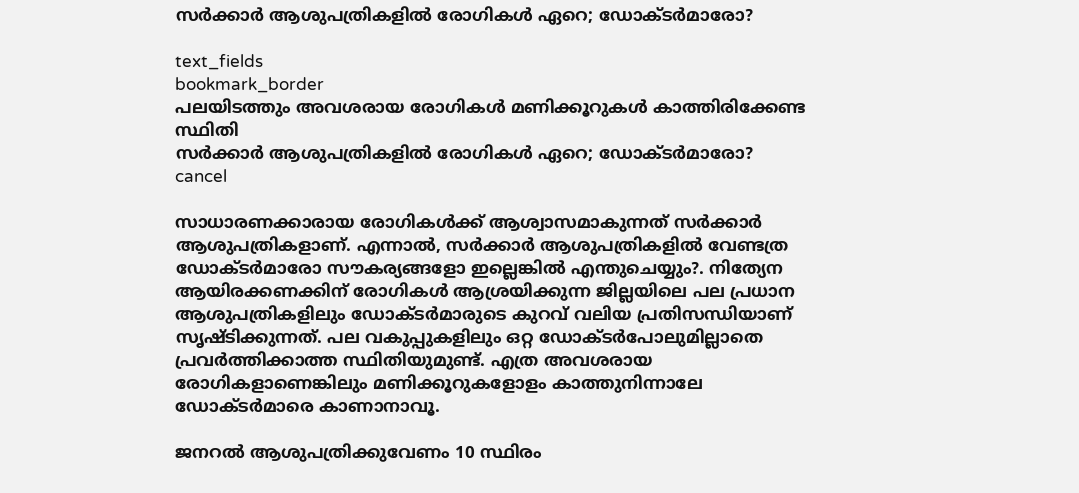സർക്കാർ ആശുപത്രികളിൽ രോഗികൾ ഏറെ; ഡോക്ടർമാരോ?

text_fields
bookmark_border
പലയിടത്തും അവശരായ രോഗികൾ മണിക്കൂറുകൾ കാത്തിരിക്കേണ്ട സ്ഥിതി
സർക്കാർ ആശുപത്രികളിൽ രോഗികൾ ഏറെ; ഡോക്ടർമാരോ?
cancel

സാധാരണക്കാരായ രോഗികൾക്ക് ആശ്വാസമാകുന്നത് സർക്കാർ ആശുപത്രികളാണ്. എന്നാൽ, സർക്കാർ ആശുപത്രികളിൽ വേണ്ടത്ര ഡോക്ടർമാരോ സൗകര്യങ്ങളോ ഇല്ലെങ്കിൽ എന്തുചെയ്യും?. നിത്യേന ആയിരക്കണക്കിന് രോഗികൾ ആശ്രയിക്കുന്ന ജില്ലയിലെ പല പ്രധാന ആശുപത്രികളിലും ഡോക്ടർമാരുടെ കുറവ് വലിയ പ്രതിസന്ധിയാണ് സൃഷ്ടിക്കുന്നത്. പല വകുപ്പുകളിലും ഒറ്റ ഡോക്ടർപോലുമില്ലാതെ പ്രവർത്തിക്കാത്ത സ്ഥിതിയുമുണ്ട്. എത്ര അവശരായ രോഗികളാണെങ്കിലും മണിക്കൂറുകളോളം കാത്തുനിന്നാലേ ഡോക്ടർമാരെ കാണാനാവൂ.

ജനറൽ ആശുപത്രിക്കുവേണം 10 സ്ഥിരം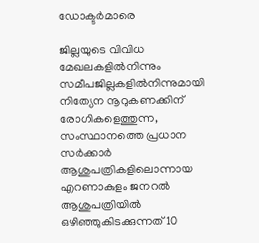ഡോക്ടർമാരെ

ജില്ലയുടെ വിവിധ മേഖലകളിൽനിന്നും സമീപജില്ലകളിൽനിന്നുമായി നിത്യേന നൂറുകണക്കിന് രോഗികളെത്തുന്ന, സംസ്ഥാനത്തെ പ്രധാന സർക്കാർ ആശുപത്രികളിലൊന്നായ എറണാകുളം ജനറൽ ആശുപത്രിയിൽ ഒഴിഞ്ഞുകിടക്കുന്നത് 10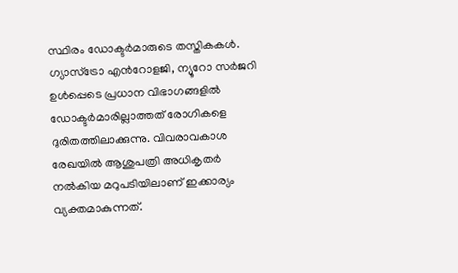സ്ഥിരം ഡോക്ടർമാരുടെ തസ്തികകൾ. ഗ്യാസ്ട്രോ എൻറോളജി, ന്യൂറോ സർജറി ഉൾപ്പെടെ പ്രധാന വിഭാഗങ്ങളിൽ ഡോക്ടർമാരില്ലാത്തത് രോഗികളെ ദുരിതത്തിലാക്കുന്നു. വിവരാവകാശ രേഖയിൽ ആശുപത്രി അധികൃതർ നൽകിയ മറുപടിയിലാണ് ഇക്കാര്യം വ്യക്തമാകുന്നത്.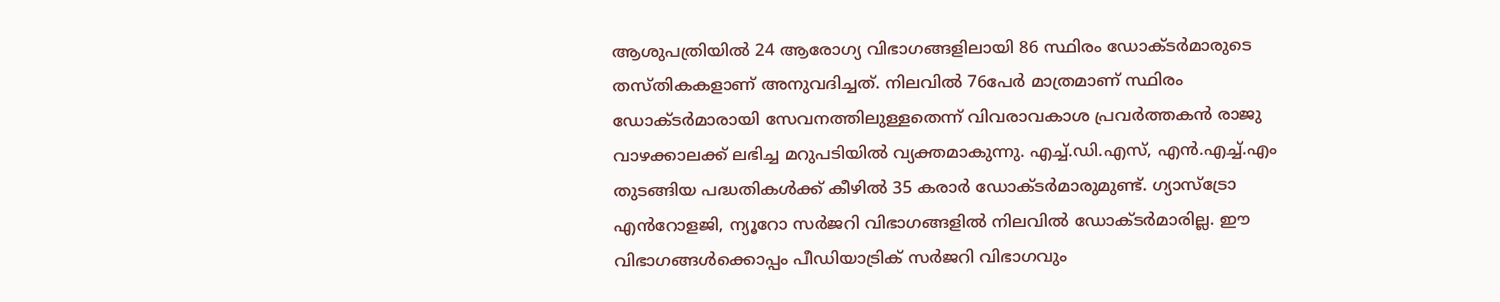ആശുപത്രിയിൽ 24 ആരോഗ്യ വിഭാഗങ്ങളിലായി 86 സ്ഥിരം ഡോക്ടർമാരുടെ തസ്തികകളാണ് അനുവദിച്ചത്. നിലവിൽ 76പേർ മാത്രമാണ് സ്ഥിരം ഡോക്ടർമാരായി സേവനത്തിലുള്ളതെന്ന് വിവരാവകാശ പ്രവർത്തകൻ രാജു വാഴക്കാലക്ക് ലഭിച്ച മറുപടിയിൽ വ്യക്തമാകുന്നു. എച്ച്.ഡി.എസ്, എൻ.എച്ച്.എം തുടങ്ങിയ പദ്ധതികൾക്ക് കീഴിൽ 35 കരാർ ഡോക്ടർമാരുമുണ്ട്. ഗ്യാസ്ട്രോ എൻറോളജി, ന്യൂറോ സർജറി വിഭാഗങ്ങളിൽ നിലവിൽ ഡോക്ടർമാരില്ല. ഈ വിഭാഗങ്ങൾക്കൊപ്പം പീഡിയാട്രിക് സർജറി വിഭാഗവും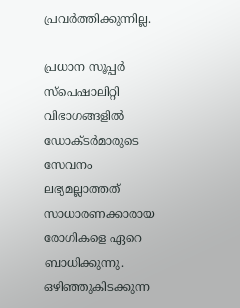പ്രവർത്തിക്കുന്നില്ല.

പ്രധാന സൂപ്പർ സ്പെഷാലിറ്റി വിഭാഗങ്ങളിൽ ഡോക്ടർമാരുടെ സേവനം ലഭ്യമല്ലാത്തത് സാധാരണക്കാരായ രോഗികളെ ഏറെ ബാധിക്കുന്നു. ഒഴിഞ്ഞുകിടക്കുന്ന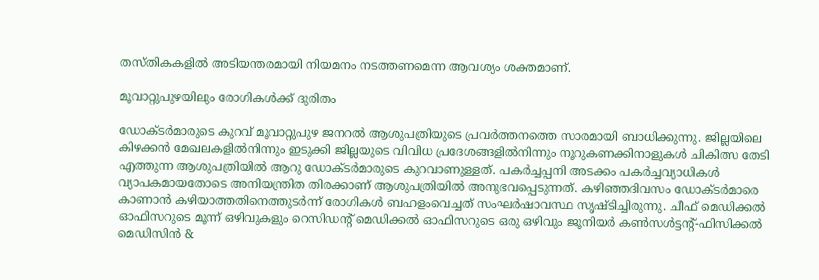തസ്തികകളിൽ അടിയന്തരമായി നിയമനം നടത്തണമെന്ന ആവശ്യം ശക്തമാണ്.

മൂവാറ്റുപുഴയിലും രോഗികൾക്ക് ദുരിതം

ഡോക്‌ടർമാരുടെ കുറവ് മൂവാറ്റുപുഴ ജനറൽ ആശുപത്രിയുടെ പ്രവർത്തനത്തെ സാരമായി ബാധിക്കുന്നു. ജില്ലയിലെ കിഴക്കൻ മേഖലകളിൽനിന്നും ഇടുക്കി ജില്ലയുടെ വിവിധ പ്രദേശങ്ങളിൽനിന്നും നൂറുകണക്കിനാളുകൾ ചികിത്സ തേടി എത്തുന്ന ആശുപത്രിയിൽ ആറു ഡോക്ടർമാരുടെ കുറവാണുള്ളത്. പകർച്ചപ്പനി അടക്കം പകർച്ചവ്യാധികൾ വ്യാപകമായതോടെ അനിയന്ത്രിത തിരക്കാണ് ആശുപത്രിയിൽ അനുഭവപ്പെടുന്നത്. കഴിഞ്ഞദിവസം ഡോക്‌ടർമാരെ കാണാൻ കഴിയാത്തതിനെത്തുടർന്ന് രോഗികൾ ബഹളംവെച്ചത് സംഘർഷാവസ്ഥ സൃഷ്ടിച്ചിരുന്നു. ചീഫ് മെഡിക്കൽ ഓഫിസറുടെ മൂന്ന് ഒഴിവുകളും റെസിഡന്റ് മെഡിക്കൽ ഓഫിസറുടെ ഒരു ഒഴിവും ജൂനിയർ കൺസൾട്ടന്റ്-ഫിസിക്കൽ മെഡിസിൻ &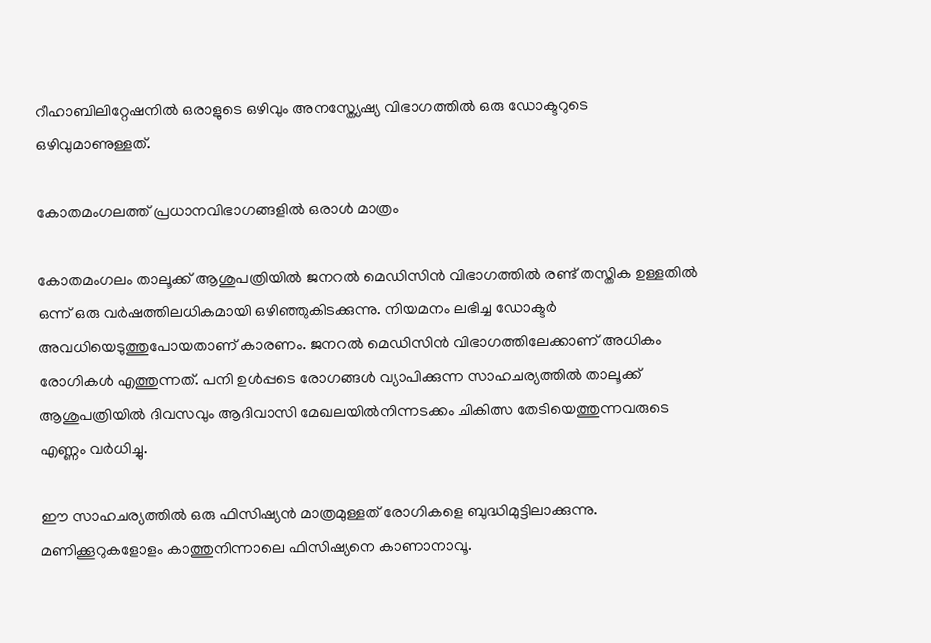റീഹാബിലിറ്റേഷനിൽ ഒരാളുടെ ഒഴിവും അനസ്ത്യേഷ്യ വിഭാഗത്തിൽ ഒരു ഡോക്ടറുടെ ഒഴിവുമാണുള്ളത്.

കോതമംഗലത്ത് പ്രധാനവിഭാഗങ്ങളിൽ ഒരാൾ മാത്രം

കോതമംഗലം താലൂക്ക് ആശുപത്രിയില്‍ ജനറല്‍ മെഡിസിന്‍ വിഭാഗത്തില്‍ രണ്ട് തസ്തിക ഉള്ളതിൽ ഒന്ന് ഒരു വര്‍ഷത്തിലധികമായി ഒഴിഞ്ഞുകിടക്കുന്നു. നിയമനം ലഭിച്ച ഡോക്ടര്‍ അവധിയെടുത്തുപോയതാണ് കാരണം. ജനറല്‍ മെഡിസിന്‍ വിഭാഗത്തിലേക്കാണ് അധികം രോഗികൾ എത്തുന്നത്. പനി ഉള്‍പ്പടെ രോഗങ്ങള്‍ വ്യാപിക്കുന്ന സാഹചര്യത്തിൽ താലൂക്ക് ആശുപത്രിയില്‍ ദിവസവും ആദിവാസി മേഖലയിൽനിന്നടക്കം ചികിത്സ തേടിയെത്തുന്നവരുടെ എണ്ണം വർധിച്ചു.

ഈ സാഹചര്യത്തില്‍ ഒരു ഫിസിഷ്യന്‍ മാത്രമുള്ളത് രോഗികളെ ബുദ്ധിമുട്ടിലാക്കുന്നു. മണിക്കൂറുകളോളം കാത്തുനിന്നാലെ ഫിസിഷ്യനെ കാണാനാവൂ.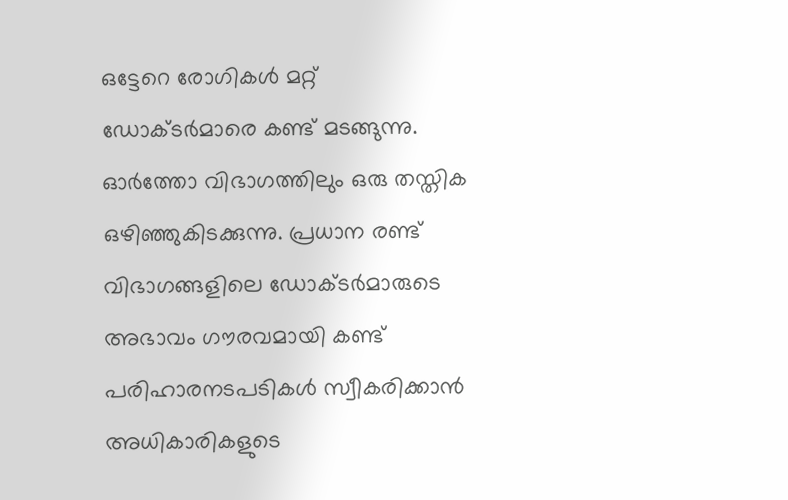ഒട്ടേറെ രോഗികള്‍ മറ്റ് ഡോക്ടര്‍മാരെ കണ്ട് മടങ്ങുന്നു. ഓര്‍ത്തോ വിഭാഗത്തിലും ഒരു തസ്തിക ഒഴിഞ്ഞുകിടക്കുന്നു. പ്രധാന രണ്ട് വിഭാഗങ്ങളിലെ ഡോക്ടര്‍മാരുടെ അഭാവം ഗൗരവമായി കണ്ട് പരിഹാരനടപടികള്‍ സ്വീകരിക്കാന്‍ അധികാരികളുടെ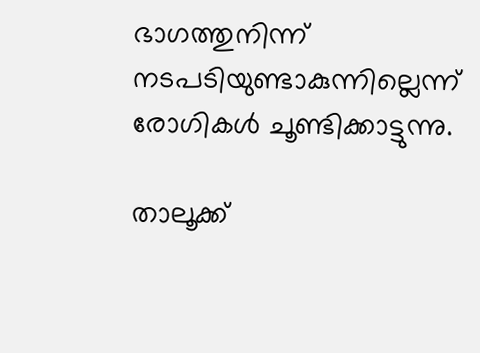ഭാഗത്തുനിന്ന് നടപടിയുണ്ടാകുന്നില്ലെന്ന് രോഗികൾ ചൂണ്ടിക്കാട്ടുന്നു.

താലൂക്ക്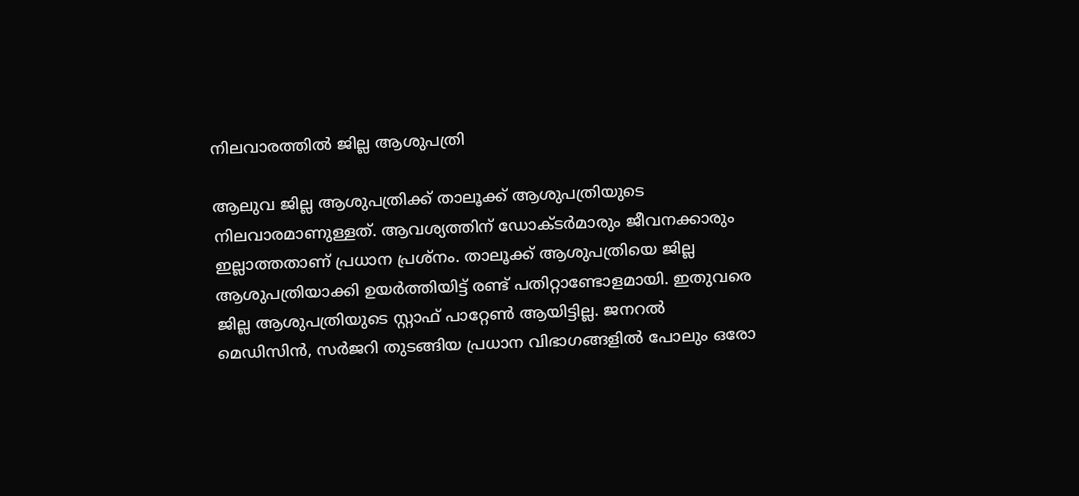നിലവാരത്തിൽ ജില്ല ആശുപത്രി

ആലുവ ജില്ല ആശുപത്രിക്ക് താലൂക്ക് ആശുപത്രിയുടെ നിലവാരമാണുള്ളത്. ആവശ്യത്തിന് ഡോക്ടർമാരും ജീവനക്കാരും ഇല്ലാത്തതാണ് പ്രധാന പ്രശ്നം. താലൂക്ക് ആശുപത്രിയെ ജില്ല ആശുപത്രിയാക്കി ഉയർത്തിയിട്ട് രണ്ട് പതിറ്റാണ്ടോളമായി. ഇതുവരെ ജില്ല ആശുപത്രിയുടെ സ്റ്റാഫ് പാറ്റേൺ ആയിട്ടില്ല. ജനറൽ മെഡിസിൻ, സർജറി തുടങ്ങിയ പ്രധാന വിഭാഗങ്ങളിൽ പോലും ഒരോ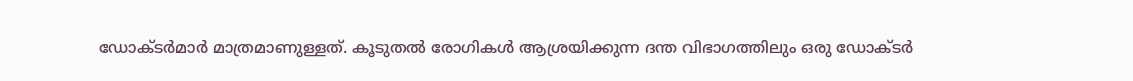ഡോക്ടർമാർ മാത്രമാണുള്ളത്. കൂടുതൽ രോഗികൾ ആശ്രയിക്കുന്ന ദന്ത വിഭാഗത്തിലും ഒരു ഡോക്ടർ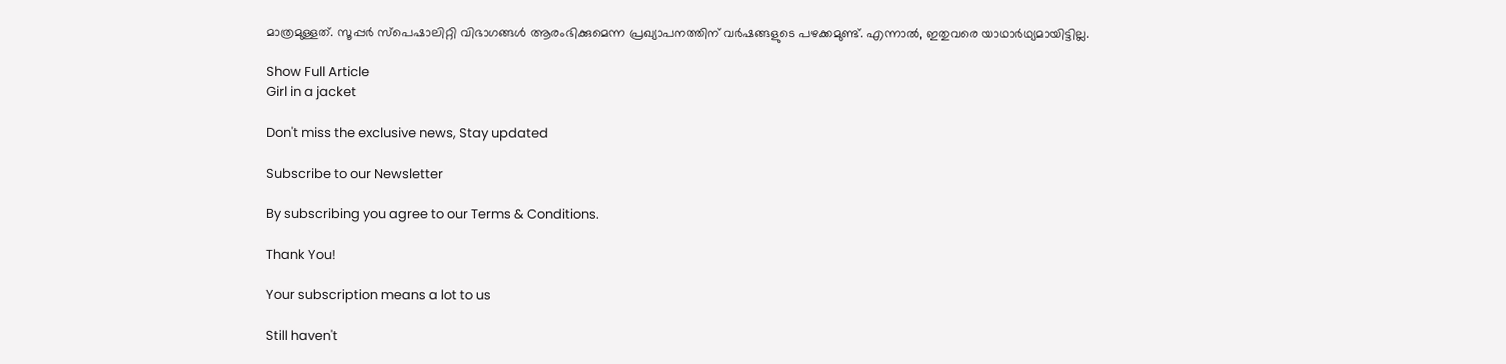മാത്രമുള്ളത്. സൂപ്പർ സ്പെഷാലിറ്റി വിഭാഗങ്ങൾ ആരംഭിക്കുമെന്ന പ്രഖ്യാപനത്തിന് വർഷങ്ങളുടെ പഴക്കമുണ്ട്. എന്നാൽ, ഇതുവരെ യാഥാർഥ്യമായിട്ടില്ല.

Show Full Article
Girl in a jacket

Don't miss the exclusive news, Stay updated

Subscribe to our Newsletter

By subscribing you agree to our Terms & Conditions.

Thank You!

Your subscription means a lot to us

Still haven't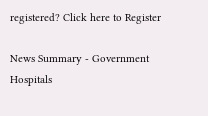registered? Click here to Register

News Summary - Government Hospitals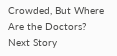Crowded, But Where Are the Doctors?
Next Story